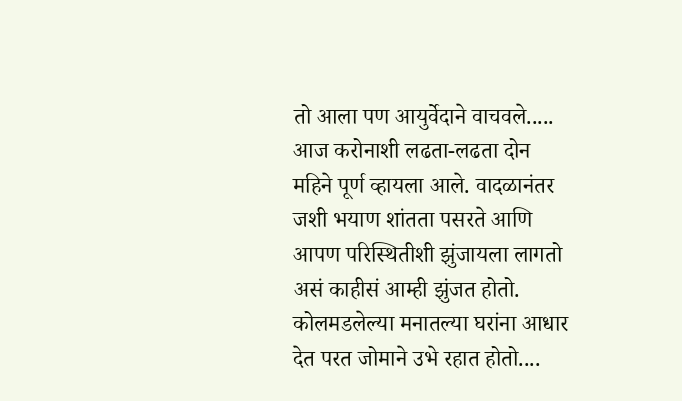तो आला पण आयुर्वेदाने वाचवले.....
आज करोनाशी लढता-लढता दोन महिने पूर्ण व्हायला आले. वादळानंतर जशी भयाण शांतता पसरते आणि आपण परिस्थितीशी झुंजायला लागतो असं काहीसं आम्ही झुंजत होतो. कोलमडलेल्या मनातल्या घरांना आधार देत परत जोमाने उभे रहात होतो....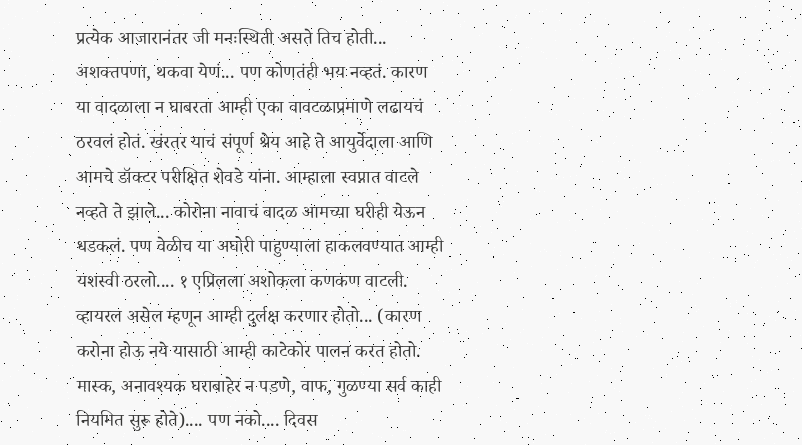प्रत्येक आजारानंतर जी मनःस्थिती असते तिच होती... अशक्तपणा, थकवा येणं... पण कोणतंही भय नव्हतं. कारण या वादळाला न घाबरता आम्ही एका वावटळाप्रमाणे लढायचं ठरवलं होतं. खंरतर याचं संपूर्ण श्रेय आहे ते आयुर्वेदाला आणि आमचे डॉक्टर परीक्षित शेवडे यांना. आम्हाला स्वप्नात वाटले नव्हते ते झाले... कोरोना नावाचं वादळ आमच्या घरीही येऊन धडकलं. पण वेळीच या अघोरी पाहुण्याला हाकलवण्यात आम्ही यशस्वी ठरलो.... १ एप्रिलला अशोकला कणकण वाटली. व्हायरल असेल म्हणून आम्ही दुर्लक्ष करणार होतो... (कारण करोना होऊ नये यासाठी आम्ही काटेकोर पालन करत होतो. मास्क, अनावश्यक घराबाहेर न पडणे, वाफ, गुळण्या सर्व काही नियमित सुरू होते).... पण नको.... दिवस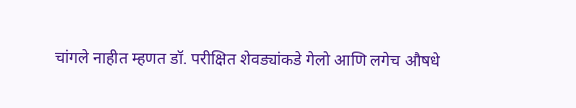चांगले नाहीत म्हणत डॉ. परीक्षित शेवड्यांकडे गेलो आणि लगेच औषधे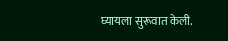घ्यायला सुरूवात केली.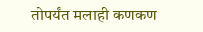तोपर्यंत मलाही कणकण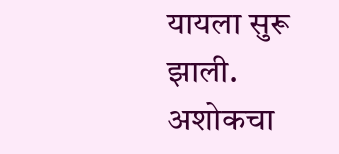यायला सुरू झाली. अशोकचा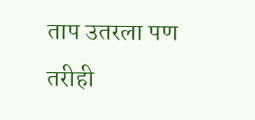ताप उतरला पण तरीही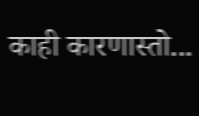काही कारणास्तो...